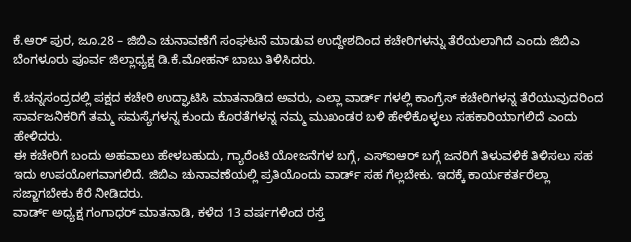ಕೆ.ಆರ್ ಪುರ, ಜೂ.28 – ಜಿಬಿಎ ಚುನಾವಣೆಗೆ ಸಂಘಟನೆ ಮಾಡುವ ಉದ್ದೇಶದಿಂದ ಕಚೇರಿಗಳನ್ನು ತೆರೆಯಲಾಗಿದೆ ಎಂದು ಜಿಬಿಎ ಬೆಂಗಳೂರು ಪೂರ್ವ ಜಿಲ್ಲಾಧ್ಯಕ್ಷ ಡಿ.ಕೆ.ಮೋಹನ್ ಬಾಬು ತಿಳಿಸಿದರು.

ಕೆ.ಚನ್ನಸಂದ್ರದಲ್ಲಿ ಪಕ್ಷದ ಕಚೇರಿ ಉದ್ಘಾಟಿಸಿ ಮಾತನಾಡಿದ ಅವರು, ಎಲ್ಲಾ ವಾರ್ಡ್ ಗಳಲ್ಲಿ ಕಾಂಗ್ರೆಸ್ ಕಚೇರಿಗಳನ್ನ ತೆರೆಯುವುದರಿಂದ ಸಾರ್ವಜನಿಕರಿಗೆ ತಮ್ಮ ಸಮಸ್ಯೆಗಳನ್ನ ಕುಂದು ಕೊರತೆಗಳನ್ನ ನಮ್ಮ ಮುಖಂಡರ ಬಳಿ ಹೇಳಿಕೊಳ್ಳಲು ಸಹಕಾರಿಯಾಗಲಿದೆ ಎಂದು ಹೇಳಿದರು.
ಈ ಕಚೇರಿಗೆ ಬಂದು ಅಹವಾಲು ಹೇಳಬಹುದು, ಗ್ಯಾರೆಂಟಿ ಯೋಜನೆಗಳ ಬಗ್ಗೆ, ಎಸ್ಐಆರ್ ಬಗ್ಗೆ ಜನರಿಗೆ ತಿಳುವಳಿಕೆ ತಿಳಿಸಲು ಸಹ ಇದು ಉಪಯೋಗವಾಗಲಿದೆ. ಜಿಬಿಎ ಚುನಾವಣೆಯಲ್ಲಿ ಪ್ರತಿಯೊಂದು ವಾರ್ಡ್ ಸಹ ಗೆಲ್ಲಬೇಕು. ಇದಕ್ಕೆ ಕಾರ್ಯಕರ್ತರೆಲ್ಲಾ ಸಜ್ಜಾಗಬೇಕು ಕೆರೆ ನೀಡಿದರು.
ವಾರ್ಡ್ ಅಧ್ಯಕ್ಷ ಗಂಗಾಧರ್ ಮಾತನಾಡಿ, ಕಳೆದ 13 ವರ್ಷಗಳಿಂದ ರಸ್ತೆ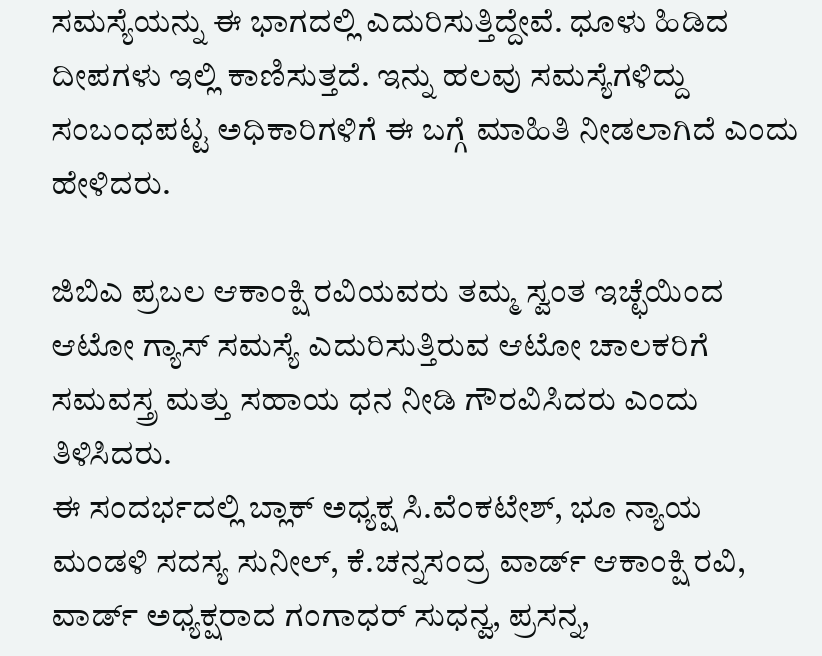ಸಮಸ್ಯೆಯನ್ನು ಈ ಭಾಗದಲ್ಲಿ ಎದುರಿಸುತ್ತಿದ್ದೇವೆ. ಧೂಳು ಹಿಡಿದ ದೀಪಗಳು ಇಲ್ಲಿ ಕಾಣಿಸುತ್ತದೆ. ಇನ್ನು ಹಲವು ಸಮಸ್ಯೆಗಳಿದ್ದು ಸಂಬಂಧಪಟ್ಟ ಅಧಿಕಾರಿಗಳಿಗೆ ಈ ಬಗ್ಗೆ ಮಾಹಿತಿ ನೀಡಲಾಗಿದೆ ಎಂದು ಹೇಳಿದರು.

ಜಿಬಿಎ ಪ್ರಬಲ ಆಕಾಂಕ್ಷಿ ರವಿಯವರು ತಮ್ಮ ಸ್ವಂತ ಇಚ್ಛೆಯಿಂದ
ಆಟೋ ಗ್ಯಾಸ್ ಸಮಸ್ಯೆ ಎದುರಿಸುತ್ತಿರುವ ಆಟೋ ಚಾಲಕರಿಗೆ
ಸಮವಸ್ತ್ರ ಮತ್ತು ಸಹಾಯ ಧನ ನೀಡಿ ಗೌರವಿಸಿದರು ಎಂದು ತಿಳಿಸಿದರು.
ಈ ಸಂದರ್ಭದಲ್ಲಿ ಬ್ಲಾಕ್ ಅಧ್ಯಕ್ಷ ಸಿ.ವೆಂಕಟೇಶ್, ಭೂ ನ್ಯಾಯ ಮಂಡಳಿ ಸದಸ್ಯ ಸುನೀಲ್, ಕೆ.ಚನ್ನಸಂದ್ರ ವಾರ್ಡ್ ಆಕಾಂಕ್ಷಿ ರವಿ, ವಾರ್ಡ್ ಅಧ್ಯಕ್ಷರಾದ ಗಂಗಾಧರ್ ಸುಧನ್ವ, ಪ್ರಸನ್ನ,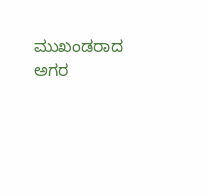ಮುಖಂಡರಾದ ಅಗರ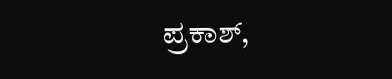ಪ್ರಕಾಶ್,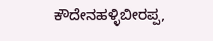ಕೌದೇನಹಳ್ಳಿಬೀರಪ್ಪ,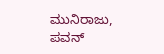ಮುನಿರಾಜು, ಪವನ್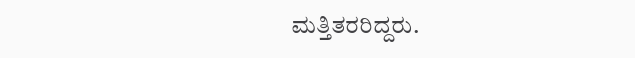ಮತ್ತಿತರರಿದ್ದರು.